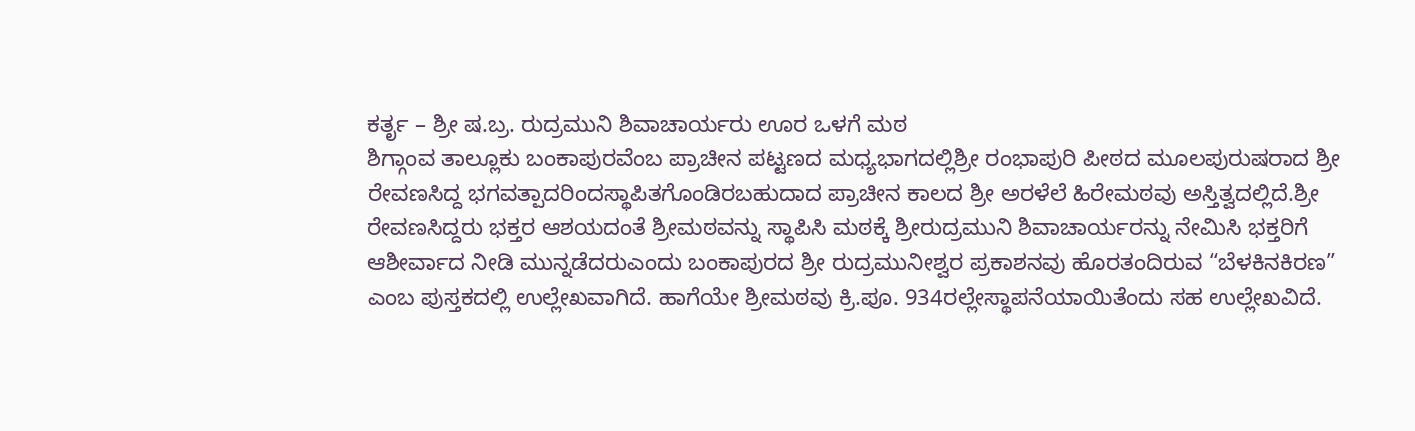ಕರ್ತೃ – ಶ್ರೀ ಷ.ಬ್ರ. ರುದ್ರಮುನಿ ಶಿವಾಚಾರ್ಯರು ಊರ ಒಳಗೆ ಮಠ
ಶಿಗ್ಗಾಂವ ತಾಲ್ಲೂಕು ಬಂಕಾಪುರವೆಂಬ ಪ್ರಾಚೀನ ಪಟ್ಟಣದ ಮಧ್ಯಭಾಗದಲ್ಲಿಶ್ರೀ ರಂಭಾಪುರಿ ಪೀಠದ ಮೂಲಪುರುಷರಾದ ಶ್ರೀ ರೇವಣಸಿದ್ದ ಭಗವತ್ಪಾದರಿಂದಸ್ಥಾಪಿತಗೊಂಡಿರಬಹುದಾದ ಪ್ರಾಚೀನ ಕಾಲದ ಶ್ರೀ ಅರಳೆಲೆ ಹಿರೇಮಠವು ಅಸ್ತಿತ್ವದಲ್ಲಿದೆ.ಶ್ರೀ ರೇವಣಸಿದ್ದರು ಭಕ್ತರ ಆಶಯದಂತೆ ಶ್ರೀಮಠವನ್ನು ಸ್ಥಾಪಿಸಿ ಮಠಕ್ಕೆ ಶ್ರೀರುದ್ರಮುನಿ ಶಿವಾಚಾರ್ಯರನ್ನು ನೇಮಿಸಿ ಭಕ್ತರಿಗೆ ಆಶೀರ್ವಾದ ನೀಡಿ ಮುನ್ನಡೆದರುಎಂದು ಬಂಕಾಪುರದ ಶ್ರೀ ರುದ್ರಮುನೀಶ್ವರ ಪ್ರಕಾಶನವು ಹೊರತಂದಿರುವ “ಬೆಳಕಿನಕಿರಣ” ಎಂಬ ಪುಸ್ತಕದಲ್ಲಿ ಉಲ್ಲೇಖವಾಗಿದೆ. ಹಾಗೆಯೇ ಶ್ರೀಮಠವು ಕ್ರಿ.ಪೂ. 934ರಲ್ಲೇಸ್ಥಾಪನೆಯಾಯಿತೆಂದು ಸಹ ಉಲ್ಲೇಖವಿದೆ.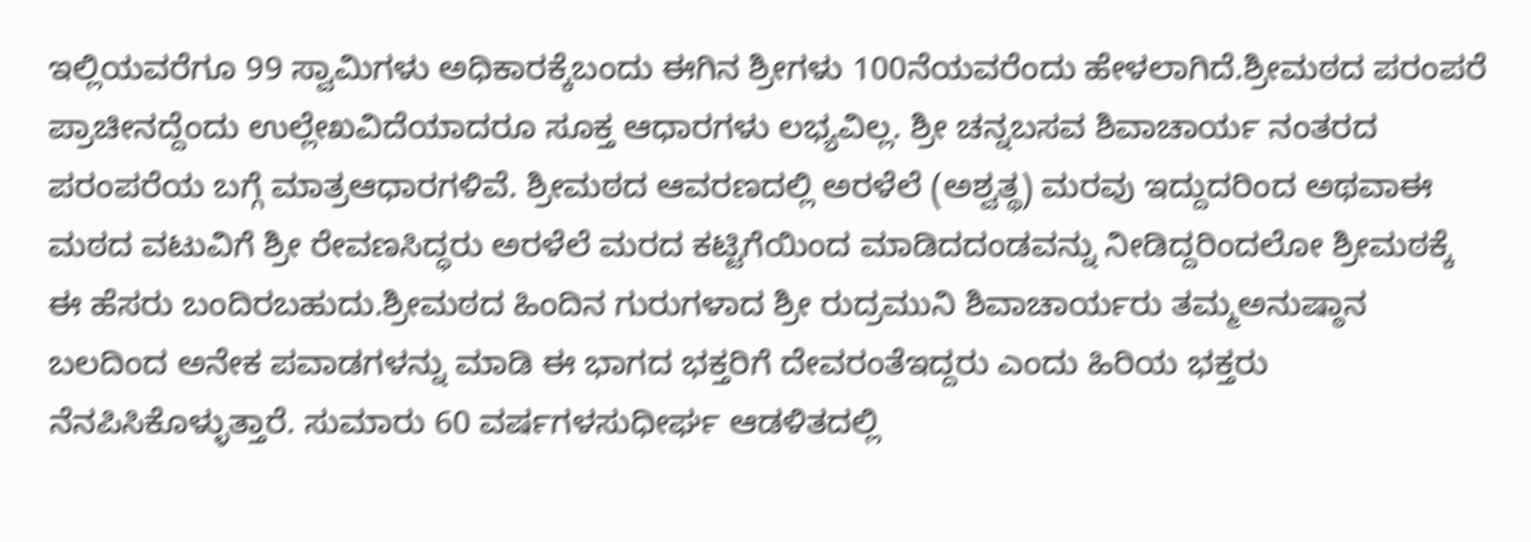ಇಲ್ಲಿಯವರೆಗೂ 99 ಸ್ವಾಮಿಗಳು ಅಧಿಕಾರಕ್ಕೆಬಂದು ಈಗಿನ ಶ್ರೀಗಳು 100ನೆಯವರೆಂದು ಹೇಳಲಾಗಿದೆ.ಶ್ರೀಮಠದ ಪರಂಪರೆ ಪ್ರಾಚೀನದ್ದೆಂದು ಉಲ್ಲೇಖವಿದೆಯಾದರೂ ಸೂಕ್ತ ಆಧಾರಗಳು ಲಭ್ಯವಿಲ್ಲ. ಶ್ರೀ ಚನ್ನಬಸವ ಶಿವಾಚಾರ್ಯ ನಂತರದ ಪರಂಪರೆಯ ಬಗ್ಗೆ ಮಾತ್ರಆಧಾರಗಳಿವೆ. ಶ್ರೀಮಠದ ಆವರಣದಲ್ಲಿ ಅರಳೆಲೆ (ಅಶ್ವತ್ಥ) ಮರವು ಇದ್ದುದರಿಂದ ಅಥವಾಈ ಮಠದ ವಟುವಿಗೆ ಶ್ರೀ ರೇವಣಸಿದ್ಧರು ಅರಳೆಲೆ ಮರದ ಕಟ್ಟಿಗೆಯಿಂದ ಮಾಡಿದದಂಡವನ್ನು ನೀಡಿದ್ದರಿಂದಲೋ ಶ್ರೀಮಠಕ್ಕೆ ಈ ಹೆಸರು ಬಂದಿರಬಹುದು.ಶ್ರೀಮಠದ ಹಿಂದಿನ ಗುರುಗಳಾದ ಶ್ರೀ ರುದ್ರಮುನಿ ಶಿವಾಚಾರ್ಯರು ತಮ್ಮಅನುಷ್ಠಾನ ಬಲದಿಂದ ಅನೇಕ ಪವಾಡಗಳನ್ನು ಮಾಡಿ ಈ ಭಾಗದ ಭಕ್ತರಿಗೆ ದೇವರಂತೆಇದ್ದರು ಎಂದು ಹಿರಿಯ ಭಕ್ತರು ನೆನಪಿಸಿಕೊಳ್ಳುತ್ತಾರೆ. ಸುಮಾರು 60 ವರ್ಷಗಳಸುಧೀರ್ಘ ಆಡಳಿತದಲ್ಲಿ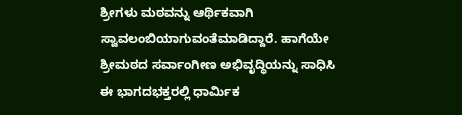ಶ್ರೀಗಳು ಮಠವನ್ನು ಆರ್ಥಿಕವಾಗಿ ಸ್ವಾವಲಂಬಿಯಾಗುವಂತೆಮಾಡಿದ್ದಾರೆ. ಹಾಗೆಯೇ ಶ್ರೀಮಠದ ಸರ್ವಾಂಗೀಣ ಅಭಿವೃದ್ಧಿಯನ್ನು ಸಾಧಿಸಿ ಈ ಭಾಗದಭಕ್ತರಲ್ಲಿ ಧಾರ್ಮಿಕ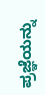ಪ್ರಜ್ಞೆಯನ್ನು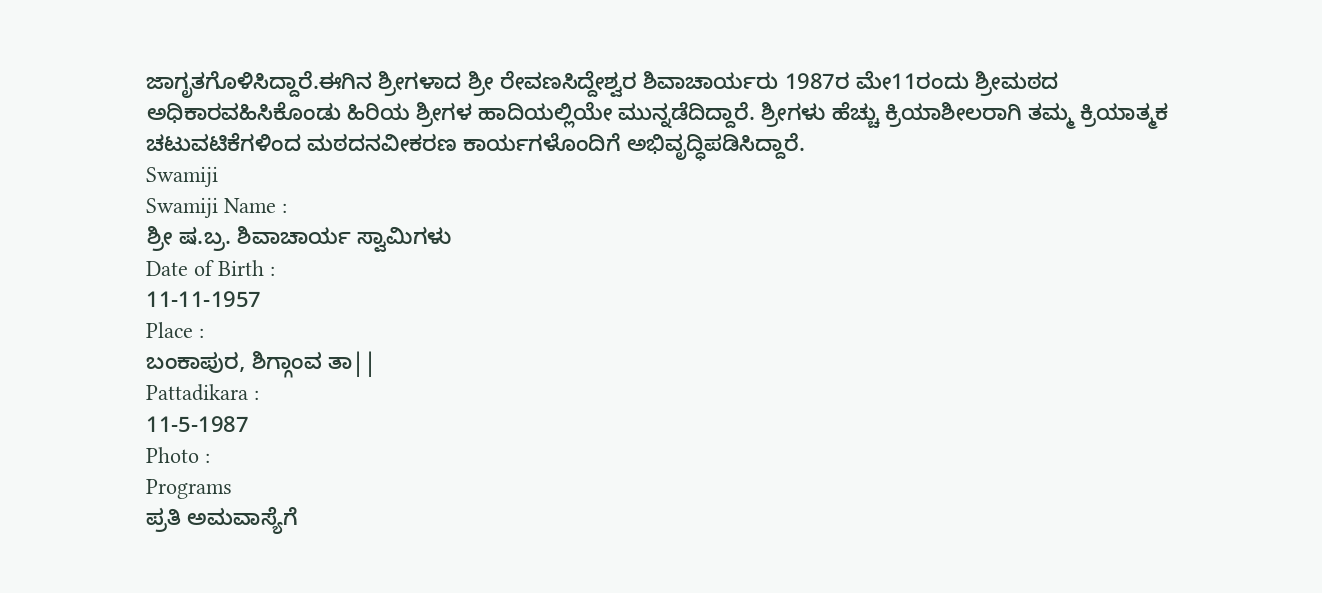ಜಾಗೃತಗೊಳಿಸಿದ್ದಾರೆ.ಈಗಿನ ಶ್ರೀಗಳಾದ ಶ್ರೀ ರೇವಣಸಿದ್ದೇಶ್ವರ ಶಿವಾಚಾರ್ಯರು 1987ರ ಮೇ11ರಂದು ಶ್ರೀಮಠದ ಅಧಿಕಾರವಹಿಸಿಕೊಂಡು ಹಿರಿಯ ಶ್ರೀಗಳ ಹಾದಿಯಲ್ಲಿಯೇ ಮುನ್ನಡೆದಿದ್ದಾರೆ. ಶ್ರೀಗಳು ಹೆಚ್ಚು ಕ್ರಿಯಾಶೀಲರಾಗಿ ತಮ್ಮ ಕ್ರಿಯಾತ್ಮಕ ಚಟುವಟಿಕೆಗಳಿಂದ ಮಠದನವೀಕರಣ ಕಾರ್ಯಗಳೊಂದಿಗೆ ಅಭಿವೃದ್ಧಿಪಡಿಸಿದ್ದಾರೆ.
Swamiji
Swamiji Name :
ಶ್ರೀ ಷ.ಬ್ರ. ಶಿವಾಚಾರ್ಯ ಸ್ವಾಮಿಗಳು
Date of Birth :
11-11-1957
Place :
ಬಂಕಾಪುರ, ಶಿಗ್ಗಾಂವ ತಾ||
Pattadikara :
11-5-1987
Photo :
Programs
ಪ್ರತಿ ಅಮವಾಸ್ಯೆಗೆ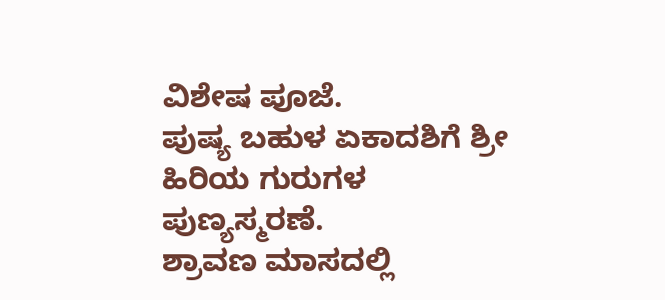ವಿಶೇಷ ಪೂಜೆ.
ಪುಷ್ಯ ಬಹುಳ ಏಕಾದಶಿಗೆ ಶ್ರೀ ಹಿರಿಯ ಗುರುಗಳ ಪುಣ್ಯಸ್ಮರಣೆ.
ಶ್ರಾವಣ ಮಾಸದಲ್ಲಿ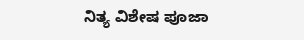ನಿತ್ಯ ವಿಶೇಷ ಪೂಜಾ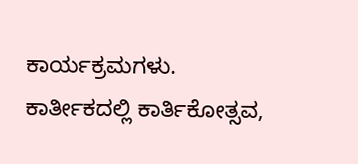ಕಾರ್ಯಕ್ರಮಗಳು.
ಕಾರ್ತೀಕದಲ್ಲಿ ಕಾರ್ತಿಕೋತ್ಸವ,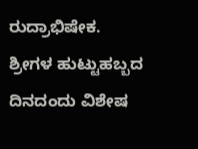ರುದ್ರಾಭಿಷೇಕ.
ಶ್ರೀಗಳ ಹುಟ್ಟುಹಬ್ಬದ ದಿನದಂದು ವಿಶೇಷ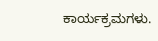ಕಾರ್ಯಕ್ರಮಗಳು.